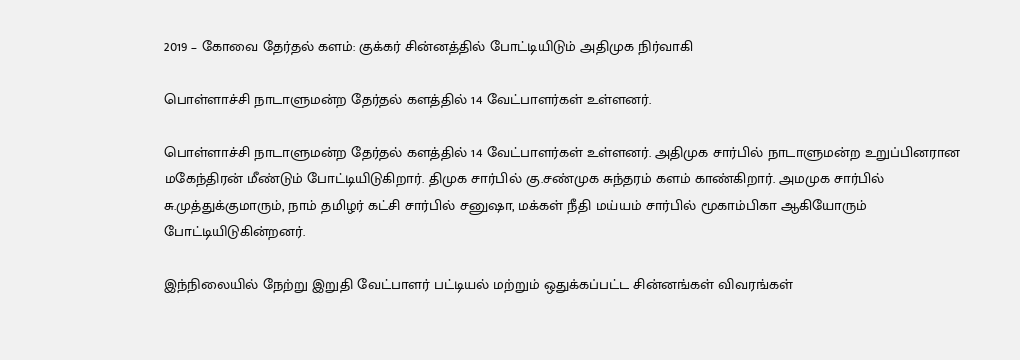2019 – கோவை தேர்தல் களம்: குக்கர் சின்னத்தில் போட்டியிடும் அதிமுக நிர்வாகி

பொள்ளாச்சி நாடாளுமன்ற தேர்தல் களத்தில் 14 வேட்பாளர்கள் உள்ளனர்.

பொள்ளாச்சி நாடாளுமன்ற தேர்தல் களத்தில் 14 வேட்பாளர்கள் உள்ளனர். அதிமுக சார்பில் நாடாளுமன்ற உறுப்பினரான மகேந்திரன் மீண்டும் போட்டியிடுகிறார். திமுக சார்பில் கு.சண்முக சுந்தரம் களம் காண்கிறார். அமமுக சார்பில் சு.முத்துக்குமாரும், நாம் தமிழர் கட்சி சார்பில் சனுஷா, மக்கள் நீதி மய்யம் சார்பில் மூகாம்பிகா ஆகியோரும் போட்டியிடுகின்றனர்.

இந்நிலையில் நேற்று இறுதி வேட்பாளர் பட்டியல் மற்றும் ஒதுக்கப்பட்ட சின்னங்கள் விவரங்கள்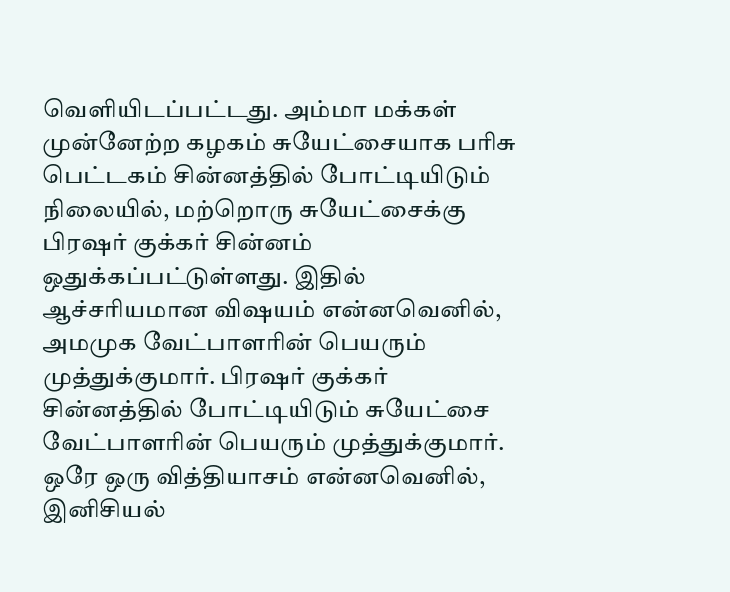வெளியிடப்பட்டது. அம்மா மக்கள் முன்னேற்ற கழகம் சுயேட்சையாக பரிசு பெட்டகம் சின்னத்தில் போட்டியிடும் நிலையில், மற்றொரு சுயேட்சைக்கு பிரஷர் குக்கர் சின்னம் ஒதுக்கப்பட்டுள்ளது. இதில் ஆச்சரியமான விஷயம் என்னவெனில், அமமுக வேட்பாளரின் பெயரும் முத்துக்குமார். பிரஷர் குக்கர் சின்னத்தில் போட்டியிடும் சுயேட்சை வேட்பாளரின் பெயரும் முத்துக்குமார். ஒரே ஒரு வித்தியாசம் என்னவெனில், இனிசியல்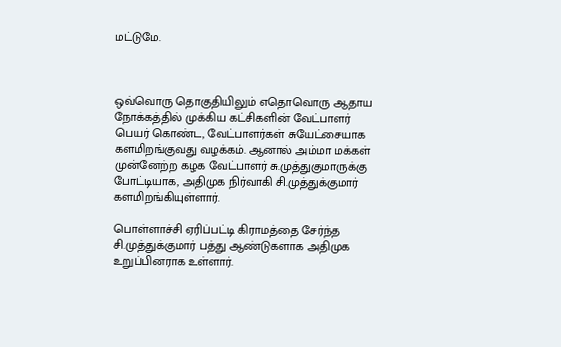மட்டுமே.



ஒவ்வொரு தொகுதியிலும் எதொவொரு ஆதாய நோக்கத்தில் முக்கிய கட்சிகளின் வேட்பாளர் பெயர் கொண்ட, வேட்பாளர்கள் சுயேட்சையாக களமிறங்குவது வழக்கம். ஆனால் அம்மா மக்கள் முன்னேற்ற கழக வேட்பாளர் சு.முத்துகுமாருக்கு போட்டியாக, அதிமுக நிர்வாகி சி.முத்துக்குமார் களமிறங்கியுள்ளார்.

பொள்ளாச்சி ஏரிப்பட்டி கிராமத்தை சேர்ந்த சி.முத்துக்குமார் பத்து ஆண்டுகளாக அதிமுக உறுப்பினராக உள்ளார்.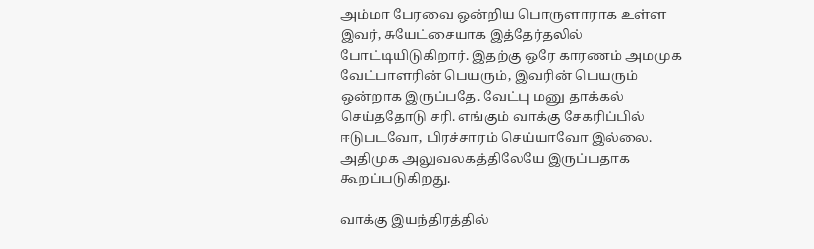அம்மா பேரவை ஒன்றிய பொருளாராக உள்ள இவர், சுயேட்சையாக இத்தேர்தலில் போட்டியிடுகிறார். இதற்கு ஒரே காரணம் அமமுக வேட்பாளரின் பெயரும், இவரின் பெயரும் ஒன்றாக இருப்பதே. வேட்பு மனு தாக்கல் செய்ததோடு சரி. எங்கும் வாக்கு சேகரிப்பில் ஈடுபடவோ, பிரச்சாரம் செய்யாவோ இல்லை. அதிமுக அலுவலகத்திலேயே இருப்பதாக கூறப்படுகிறது.

வாக்கு இயந்திரத்தில்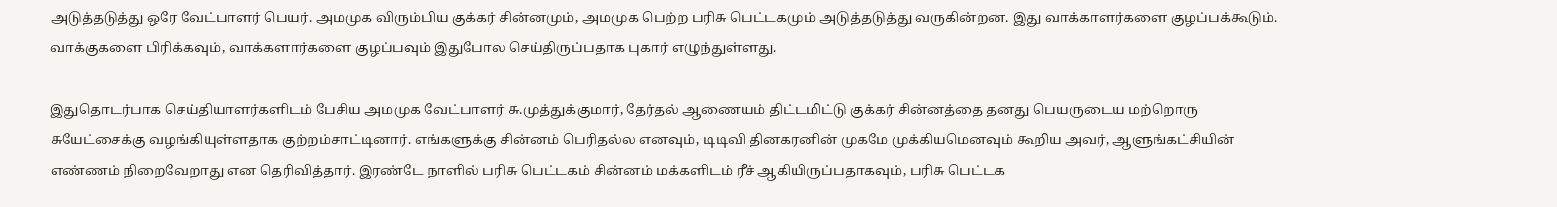அடுத்தடுத்து ஒரே வேட்பாளர் பெயர். அமமுக விரும்பிய குக்கர் சின்னமும், அமமுக பெற்ற பரிசு பெட்டகமும் அடுத்தடுத்து வருகின்றன. இது வாக்காளர்களை குழப்பக்கூடும். வாக்குகளை பிரிக்கவும், வாக்களார்களை குழப்பவும் இதுபோல செய்திருப்பதாக புகார் எழுந்துள்ளது.

இதுதொடர்பாக செய்தியாளர்களிடம் பேசிய அமமுக வேட்பாளர் சு.முத்துக்குமார், தேர்தல் ஆணையம் திட்டமிட்டு குக்கர் சின்னத்தை தனது பெயருடைய மற்றொரு சுயேட்சைக்கு வழங்கியுள்ளதாக குற்றம்சாட்டினார். எங்களுக்கு சின்னம் பெரிதல்ல எனவும், டிடிவி தினகரனின் முகமே முக்கியமெனவும் கூறிய அவர், ஆளுங்கட்சியின் எண்ணம் நிறைவேறாது என தெரிவித்தார். இரண்டே நாளில் பரிசு பெட்டகம் சின்னம் மக்களிடம் ரீச் ஆகியிருப்பதாகவும், பரிசு பெட்டக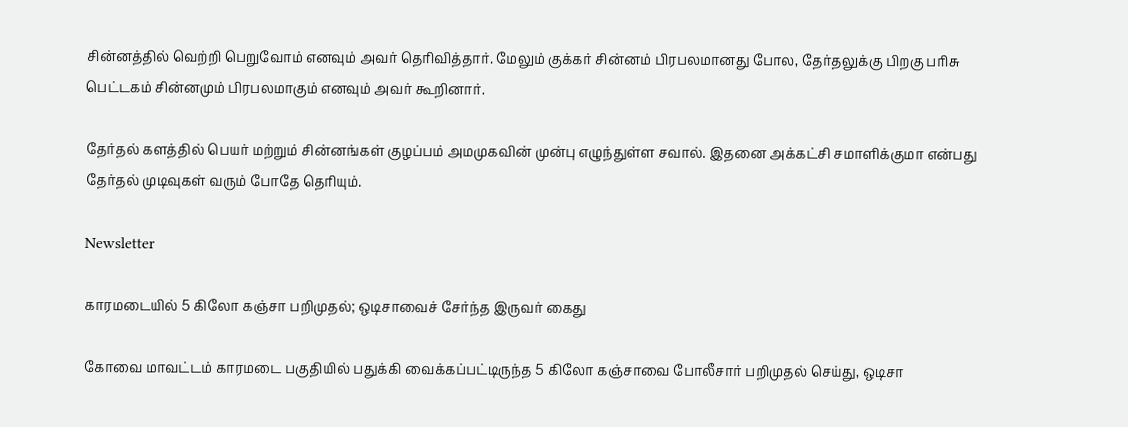சின்னத்தில் வெற்றி பெறுவோம் எனவும் அவர் தெரிவித்தார். மேலும் குக்கர் சின்னம் பிரபலமானது போல, தேர்தலுக்கு பிறகு பரிசு பெட்டகம் சின்னமும் பிரபலமாகும் எனவும் அவர் கூறினார்.

தேர்தல் களத்தில் பெயர் மற்றும் சின்னங்கள் குழப்பம் அமமுகவின் முன்பு எழுந்துள்ள சவால். இதனை அக்கட்சி சமாளிக்குமா என்பது தேர்தல் முடிவுகள் வரும் போதே தெரியும்.

Newsletter

காரமடையில் 5 கிலோ கஞ்சா பறிமுதல்; ஒடிசாவைச் சேர்ந்த இருவர் கைது

கோவை மாவட்டம் காரமடை பகுதியில் பதுக்கி வைக்கப்பட்டிருந்த 5 கிலோ கஞ்சாவை போலீசார் பறிமுதல் செய்து, ஒடிசா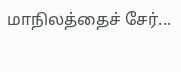மாநிலத்தைச் சேர்...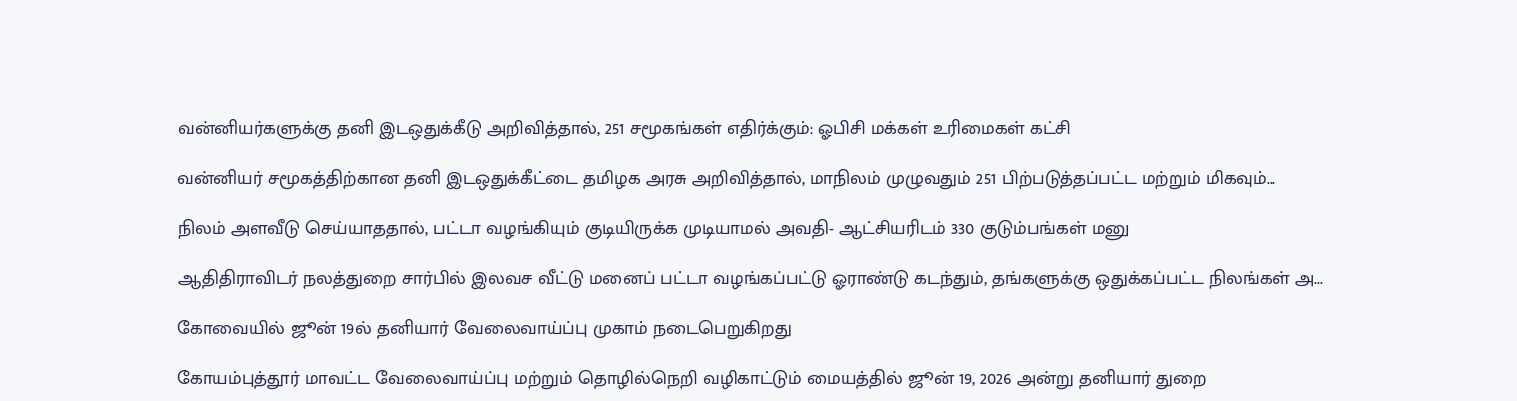வன்னியர்களுக்கு தனி இடஒதுக்கீடு அறிவித்தால், 251 சமூகங்கள் எதிர்க்கும்: ஓபிசி மக்கள் உரிமைகள் கட்சி

வன்னியர் சமூகத்திற்கான தனி இடஒதுக்கீட்டை தமிழக அரசு அறிவித்தால், மாநிலம் முழுவதும் 251 பிற்படுத்தப்பட்ட மற்றும் மிகவும்...

நிலம் அளவீடு செய்யாததால், பட்டா வழங்கியும் குடியிருக்க முடியாமல் அவதி- ஆட்சியரிடம் 330 குடும்பங்கள் மனு

ஆதிதிராவிடர் நலத்துறை சார்பில் இலவச வீட்டு மனைப் பட்டா வழங்கப்பட்டு ஓராண்டு கடந்தும், தங்களுக்கு ஒதுக்கப்பட்ட நிலங்கள் அ...

கோவையில் ஜூன் 19ல் தனியார் வேலைவாய்ப்பு முகாம் நடைபெறுகிறது

கோயம்புத்தூர் மாவட்ட வேலைவாய்ப்பு மற்றும் தொழில்நெறி வழிகாட்டும் மையத்தில் ஜூன் 19, 2026 அன்று தனியார் துறை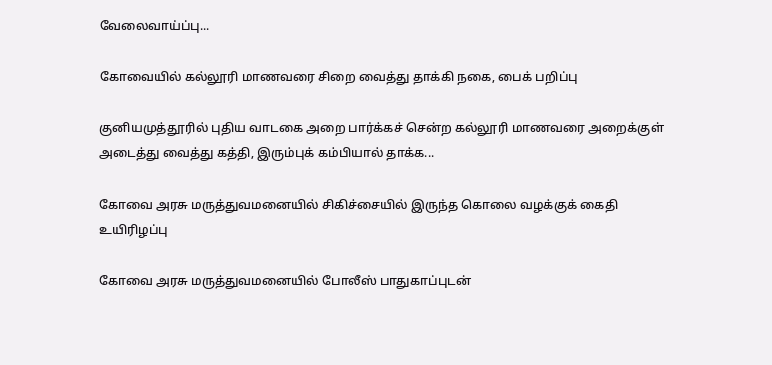வேலைவாய்ப்பு...

கோவையில் கல்லூரி மாணவரை சிறை வைத்து தாக்கி நகை, பைக் பறிப்பு

குனியமுத்தூரில் புதிய வாடகை அறை பார்க்கச் சென்ற கல்லூரி மாணவரை அறைக்குள் அடைத்து வைத்து கத்தி, இரும்புக் கம்பியால் தாக்க...

கோவை அரசு மருத்துவமனையில் சிகிச்சையில் இருந்த கொலை வழக்குக் கைதி உயிரிழப்பு

கோவை அரசு மருத்துவமனையில் போலீஸ் பாதுகாப்புடன்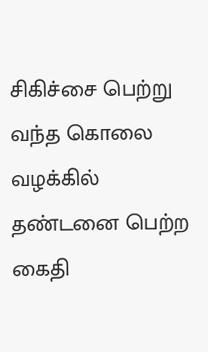சிகிச்சை பெற்று வந்த கொலை வழக்கில் தண்டனை பெற்ற கைதி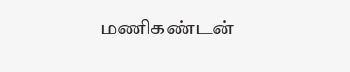மணிகண்டன்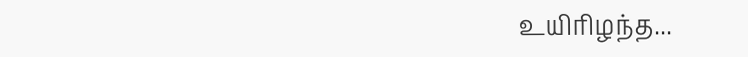உயிரிழந்த...